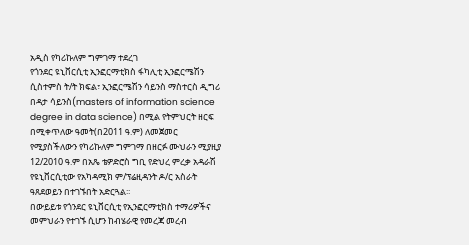አዲስ የካሪኩለም ግምገማ ተደረገ
የጎንደር ዩኒቨርሲቲ ኢንፎርማቲክስ ፋካሊቲ ኢንፎርሜሽን ሲስተምስ ት/ት ክፍል፣ ኢንፎርሜሽን ሳይንስ ማስተርስ ዲግሪ በዳታ ሳይንስ(masters of information science degree in data science) በሚል የትምህርት ዘርፍ በሚቀጥለው ዓመት(በ2011 ዓ.ም) ለመጀመር የሚያስችለውን የካሪኩለም ግምገማ በዘርፉ ሙህራን ሚያዚያ 12/2010 ዓ.ም በአጼ ቴዎድሮስ ግቢ የድህረ ምረቃ አዳራሽ የዩኒቨርሲቲው የአካዳሚክ ም/ፕሬዚዳንት ዶ/ር አስራት ዓጸደወይን በተገኙበት አድርጓል፡፡
በውይይቱ የጎንደር ዩኒቨርሲቲ የኢንፎርማቲክስ ተማሪዎችና መምህራን የተገኙ ሲሆን ከብሄራዊ የመረጃ መረብ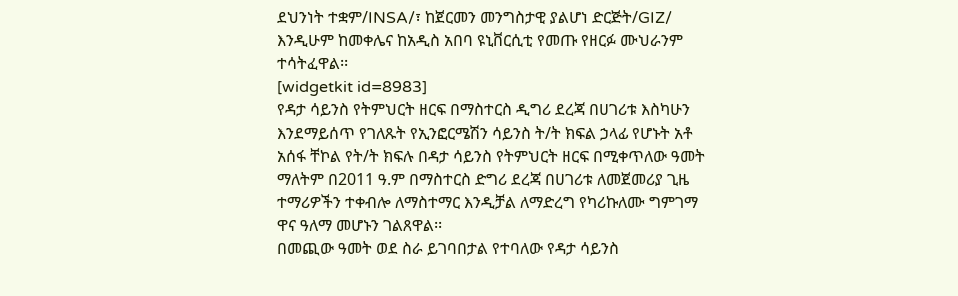ደህንነት ተቋም/INSA/፣ ከጀርመን መንግስታዊ ያልሆነ ድርጅት/GIZ/ እንዲሁም ከመቀሌና ከአዲስ አበባ ዩኒቨርሲቲ የመጡ የዘርፉ ሙህራንም ተሳትፈዋል፡፡
[widgetkit id=8983]
የዳታ ሳይንስ የትምህርት ዘርፍ በማስተርስ ዲግሪ ደረጃ በሀገሪቱ እስካሁን እንደማይሰጥ የገለጹት የኢንፎርሜሽን ሳይንስ ት/ት ክፍል ኃላፊ የሆኑት አቶ አሰፋ ቸኮል የት/ት ክፍሉ በዳታ ሳይንስ የትምህርት ዘርፍ በሚቀጥለው ዓመት ማለትም በ2011 ዓ.ም በማስተርስ ድግሪ ደረጃ በሀገሪቱ ለመጀመሪያ ጊዜ ተማሪዎችን ተቀብሎ ለማስተማር እንዲቻል ለማድረግ የካሪኩለሙ ግምገማ ዋና ዓለማ መሆኑን ገልጸዋል፡፡
በመጪው ዓመት ወደ ስራ ይገባበታል የተባለው የዳታ ሳይንስ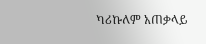ካሪኩለም አጠቃላይ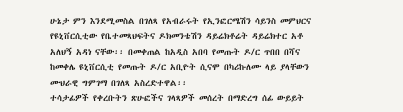ሁኔታ ምን እንደሚመስል በገለጻ የአብራሩት የኢንፎርሜሽን ሳይንስ መምህርና የዩኒቨርሲቲው የቤተመጻህፍትና ዶክመንቴሽን ዳይሬክቶሬት ዳይሬክተር አቶ አለህኝ አዳነ ናቸው፡፡ በመቀጠል ከአዲስ አበባ የመጡት ዶ/ር ጥበበ በሻና ከመቀሌ ዩኒቨርሲቲ የመጡት ዶ/ር አቢዮት ሲናሞ በካሪኩለሙ ላይ ያላቸውን ሙህራዊ ግምገማ በገለጻ አስረድተዋል፡፡
ተሳታፊዎች የቀረቡትን ጽሁፎችና ገላጻዎች መሰረት በማድረግ ሰፊ ውይይት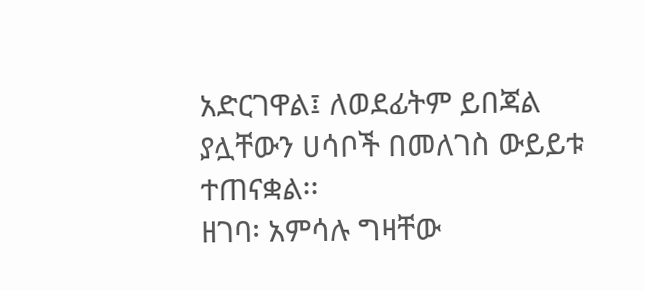አድርገዋል፤ ለወደፊትም ይበጃል ያሏቸውን ሀሳቦች በመለገስ ውይይቱ ተጠናቋል፡፡
ዘገባ፡ አምሳሉ ግዛቸው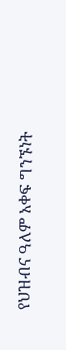የህዝብና ዓለም አቀፍ ግንኙነት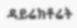ዳይሬክቶሬት